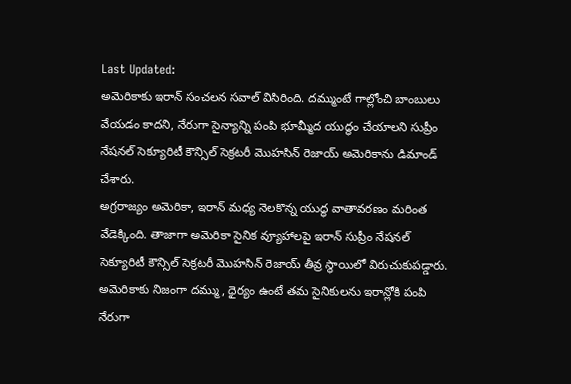Last Updated:
అమెరికాకు ఇరాన్ సంచలన సవాల్ విసిరింది. దమ్ముంటే గాల్లోంచి బాంబులు వేయడం కాదని, నేరుగా సైన్యాన్ని పంపి భూమ్మీద యుద్ధం చేయాలని సుప్రీం నేషనల్ సెక్యూరిటీ కౌన్సిల్ సెక్రటరీ మొహసిన్ రెజాయ్ అమెరికాను డిమాండ్ చేశారు.
అగ్రరాజ్యం అమెరికా, ఇరాన్ మధ్య నెలకొన్న యుద్ధ వాతావరణం మరింత వేడెక్కింది. తాజాగా అమెరికా సైనిక వ్యూహాలపై ఇరాన్ సుప్రీం నేషనల్ సెక్యూరిటీ కౌన్సిల్ సెక్రటరీ మొహసిన్ రెజాయ్ తీవ్ర స్థాయిలో విరుచుకుపడ్డారు. అమెరికాకు నిజంగా దమ్ము, ధైర్యం ఉంటే తమ సైనికులను ఇరాన్లోకి పంపి నేరుగా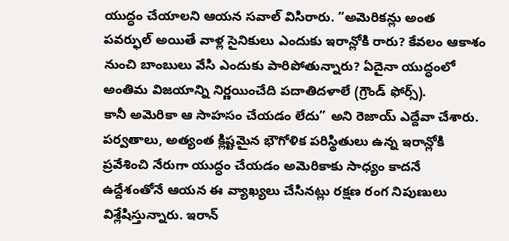యుద్ధం చేయాలని ఆయన సవాల్ విసిరారు. “అమెరికన్లు అంత పవర్ఫుల్ అయితే వాళ్ల సైనికులు ఎందుకు ఇరాన్లోకి రారు? కేవలం ఆకాశం నుంచి బాంబులు వేసి ఎందుకు పారిపోతున్నారు? ఏదైనా యుద్ధంలో అంతిమ విజయాన్ని నిర్ణయించేది పదాతిదళాలే (గ్రౌండ్ ఫోర్స్).
కానీ అమెరికా ఆ సాహసం చేయడం లేదు” అని రెజాయ్ ఎద్దేవా చేశారు. పర్వతాలు, అత్యంత క్లిష్టమైన భౌగోళిక పరిస్థితులు ఉన్న ఇరాన్లోకి ప్రవేశించి నేరుగా యుద్ధం చేయడం అమెరికాకు సాధ్యం కాదనే ఉద్దేశంతోనే ఆయన ఈ వ్యాఖ్యలు చేసినట్లు రక్షణ రంగ నిపుణులు విశ్లేషిస్తున్నారు. ఇరాన్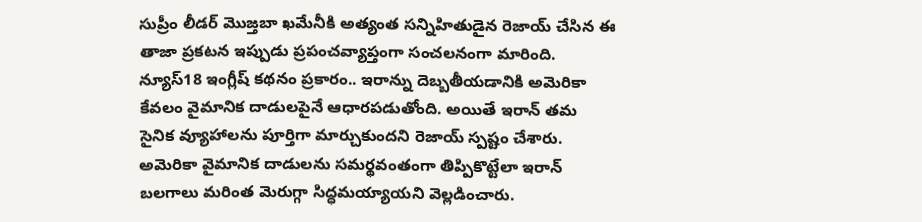సుప్రీం లీడర్ మొజ్తబా ఖమేనీకి అత్యంత సన్నిహితుడైన రెజాయ్ చేసిన ఈ తాజా ప్రకటన ఇప్పుడు ప్రపంచవ్యాప్తంగా సంచలనంగా మారింది.
న్యూస్18 ఇంగ్లీష్ కథనం ప్రకారం.. ఇరాన్ను దెబ్బతీయడానికి అమెరికా కేవలం వైమానిక దాడులపైనే ఆధారపడుతోంది. అయితే ఇరాన్ తమ సైనిక వ్యూహాలను పూర్తిగా మార్చుకుందని రెజాయ్ స్పష్టం చేశారు. అమెరికా వైమానిక దాడులను సమర్థవంతంగా తిప్పికొట్టేలా ఇరాన్ బలగాలు మరింత మెరుగ్గా సిద్ధమయ్యాయని వెల్లడించారు.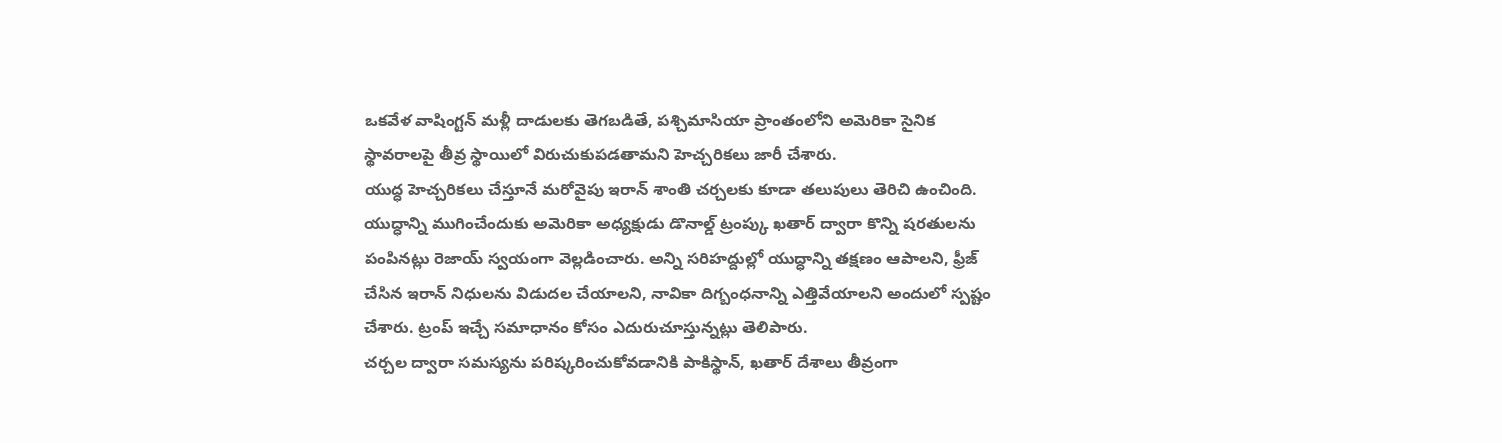ఒకవేళ వాషింగ్టన్ మళ్లీ దాడులకు తెగబడితే, పశ్చిమాసియా ప్రాంతంలోని అమెరికా సైనిక స్థావరాలపై తీవ్ర స్థాయిలో విరుచుకుపడతామని హెచ్చరికలు జారీ చేశారు.
యుద్ధ హెచ్చరికలు చేస్తూనే మరోవైపు ఇరాన్ శాంతి చర్చలకు కూడా తలుపులు తెరిచి ఉంచింది. యుద్ధాన్ని ముగించేందుకు అమెరికా అధ్యక్షుడు డొనాల్డ్ ట్రంప్కు ఖతార్ ద్వారా కొన్ని షరతులను పంపినట్లు రెజాయ్ స్వయంగా వెల్లడించారు. అన్ని సరిహద్దుల్లో యుద్ధాన్ని తక్షణం ఆపాలని, ఫ్రీజ్ చేసిన ఇరాన్ నిధులను విడుదల చేయాలని, నావికా దిగ్బంధనాన్ని ఎత్తివేయాలని అందులో స్పష్టం చేశారు. ట్రంప్ ఇచ్చే సమాధానం కోసం ఎదురుచూస్తున్నట్లు తెలిపారు.
చర్చల ద్వారా సమస్యను పరిష్కరించుకోవడానికి పాకిస్థాన్, ఖతార్ దేశాలు తీవ్రంగా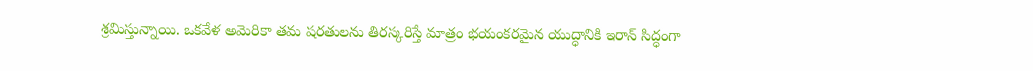శ్రమిస్తున్నాయి. ఒకవేళ అమెరికా తమ షరతులను తిరస్కరిస్తే మాత్రం భయంకరమైన యుద్ధానికి ఇరాన్ సిద్ధంగా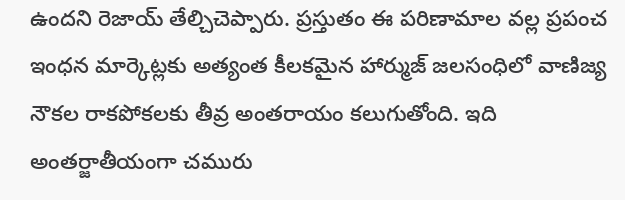ఉందని రెజాయ్ తేల్చిచెప్పారు. ప్రస్తుతం ఈ పరిణామాల వల్ల ప్రపంచ ఇంధన మార్కెట్లకు అత్యంత కీలకమైన హార్ముజ్ జలసంధిలో వాణిజ్య నౌకల రాకపోకలకు తీవ్ర అంతరాయం కలుగుతోంది. ఇది అంతర్జాతీయంగా చమురు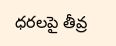ధరలపై తీవ్ర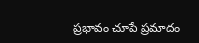ప్రభావం చూపే ప్రమాదం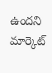ఉందని మార్కెట్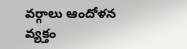వర్గాలు ఆందోళన వ్యక్తం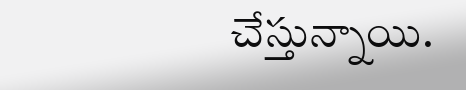చేస్తున్నాయి.